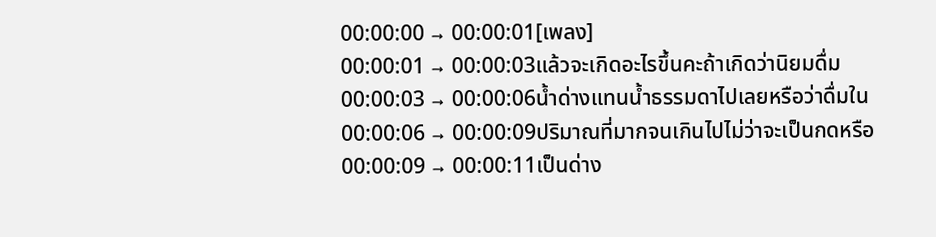00:00:00 → 00:00:01[เพลง]
00:00:01 → 00:00:03แล้วจะเกิดอะไรขึ้นคะถ้าเกิดว่านิยมดื่ม
00:00:03 → 00:00:06น้ำด่างแทนน้ำธรรมดาไปเลยหรือว่าดื่มใน
00:00:06 → 00:00:09ปริมาณที่มากจนเกินไปไม่ว่าจะเป็นกดหรือ
00:00:09 → 00:00:11เป็นด่าง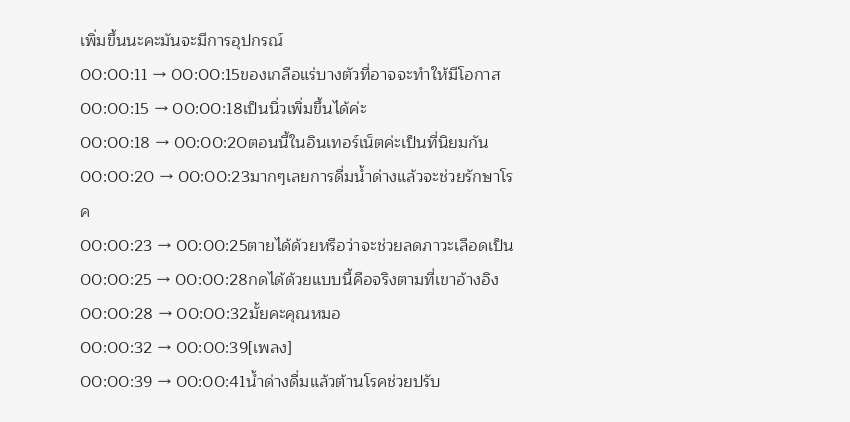เพิ่มขึ้นนะคะมันจะมีการอุปกรณ์
00:00:11 → 00:00:15ของเกลือแร่บางตัวที่อาจจะทำให้มีโอกาส
00:00:15 → 00:00:18เป็นนิ่วเพิ่มขึ้นได้ค่ะ
00:00:18 → 00:00:20ตอนนี้ในอินเทอร์เน็ตค่ะเป็นที่นิยมกัน
00:00:20 → 00:00:23มากๆเลยการดื่มน้ำด่างแล้วจะช่วยรักษาโรค
00:00:23 → 00:00:25ตายได้ด้วยหรือว่าจะช่วยลดภาวะเลือดเป็น
00:00:25 → 00:00:28กดได้ด้วยแบบนี้คือจริงตามที่เขาอ้างอิง
00:00:28 → 00:00:32มั้ยคะคุณหมอ
00:00:32 → 00:00:39[เพลง]
00:00:39 → 00:00:41น้ำด่างดื่มแล้วต้านโรคช่วยปรับ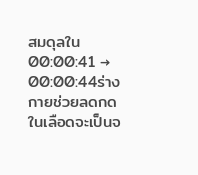สมดุลใน
00:00:41 → 00:00:44ร่างกายช่วยลดกดในเลือดจะเป็นจ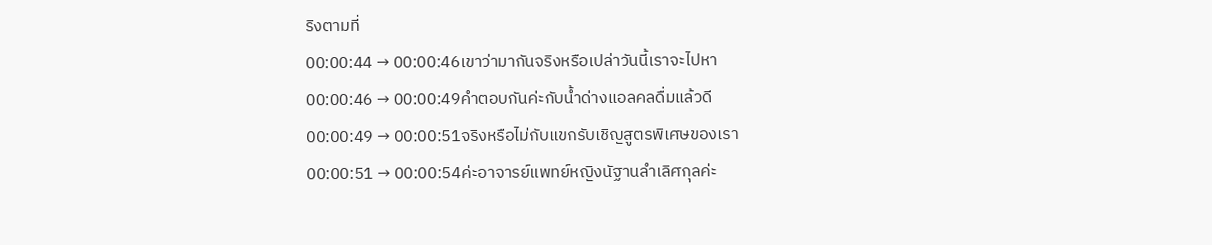ริงตามที่
00:00:44 → 00:00:46เขาว่ามากันจริงหรือเปล่าวันนี้เราจะไปหา
00:00:46 → 00:00:49คำตอบกันค่ะกับน้ำด่างแอลคลดื่มแล้วดี
00:00:49 → 00:00:51จริงหรือไม่กับแขกรับเชิญสูตรพิเศษของเรา
00:00:51 → 00:00:54ค่ะอาจารย์แพทย์หญิงนัฐานลำเลิศกุลค่ะ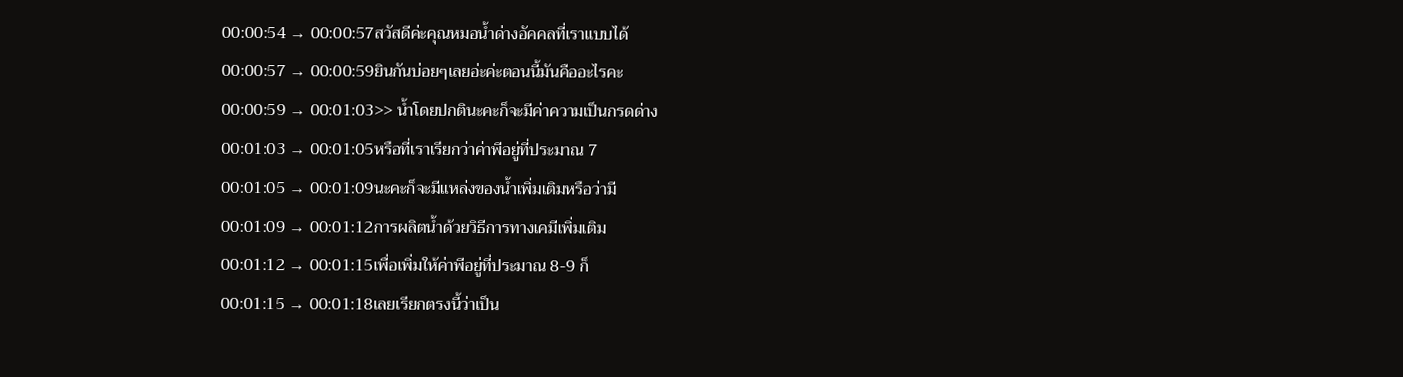00:00:54 → 00:00:57สวัสดีค่ะคุณหมอน้ำด่างอัคคลที่เราแบบได้
00:00:57 → 00:00:59ยินกันบ่อยๆเลยอ่ะค่ะตอนนี้มันคืออะไรคะ
00:00:59 → 00:01:03>> น้ำโดยปกตินะคะก็จะมีค่าความเป็นกรดด่าง
00:01:03 → 00:01:05หรือที่เราเรียกว่าค่าพีอยู่ที่ประมาณ 7
00:01:05 → 00:01:09นะคะก็จะมีแหล่งของน้ำเพิ่มเติมหรือว่ามี
00:01:09 → 00:01:12การผลิตน้ำด้วยวิธีการทางเคมีเพิ่มเติม
00:01:12 → 00:01:15เพื่อเพิ่มให้ค่าพีอยู่ที่ประมาณ 8-9 ก็
00:01:15 → 00:01:18เลยเรียกตรงนี้ว่าเป็น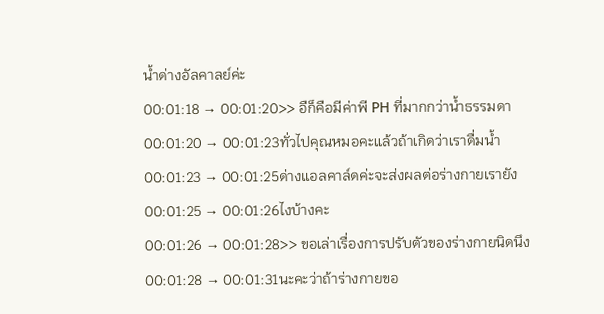น้ำด่างอัลคาลย์ค่ะ
00:01:18 → 00:01:20>> อืก็คือมีค่าพี PH ที่มากกว่าน้ำธรรมดา
00:01:20 → 00:01:23ทั่วไปคุณหมอคะแล้วถ้าเกิดว่าเราดื่มน้ำ
00:01:23 → 00:01:25ด่างแอลคาล์ดค่ะจะส่งผลต่อร่างกายเรายัง
00:01:25 → 00:01:26ไงบ้างคะ
00:01:26 → 00:01:28>> ขอเล่าเรื่องการปรับตัวของร่างกายนิดนึง
00:01:28 → 00:01:31นะคะว่าถ้าร่างกายขอ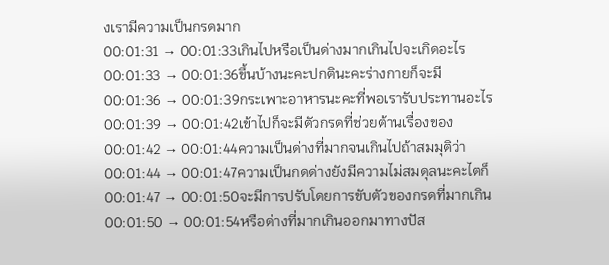งเรามีความเป็นกรดมาก
00:01:31 → 00:01:33เกินไปหรือเป็นด่างมากเกินไปจะเกิดอะไร
00:01:33 → 00:01:36ขึ้นบ้างนะคะปกตินะคะร่างกายก็จะมี
00:01:36 → 00:01:39กระเพาะอาหารนะคะที่พอเรารับประทานอะไร
00:01:39 → 00:01:42เข้าไปก็จะมีตัวกรดที่ช่วยต้านเรื่องของ
00:01:42 → 00:01:44ความเป็นด่างที่มากจนเกินไปถ้าสมมุติว่า
00:01:44 → 00:01:47ความเป็นกดด่างยังมีความไม่สมดุลนะคะไตก็
00:01:47 → 00:01:50จะมีการปรับโดยการขับตัวของกรดที่มากเกิน
00:01:50 → 00:01:54หรือด่างที่มากเกินออกมาทางปัส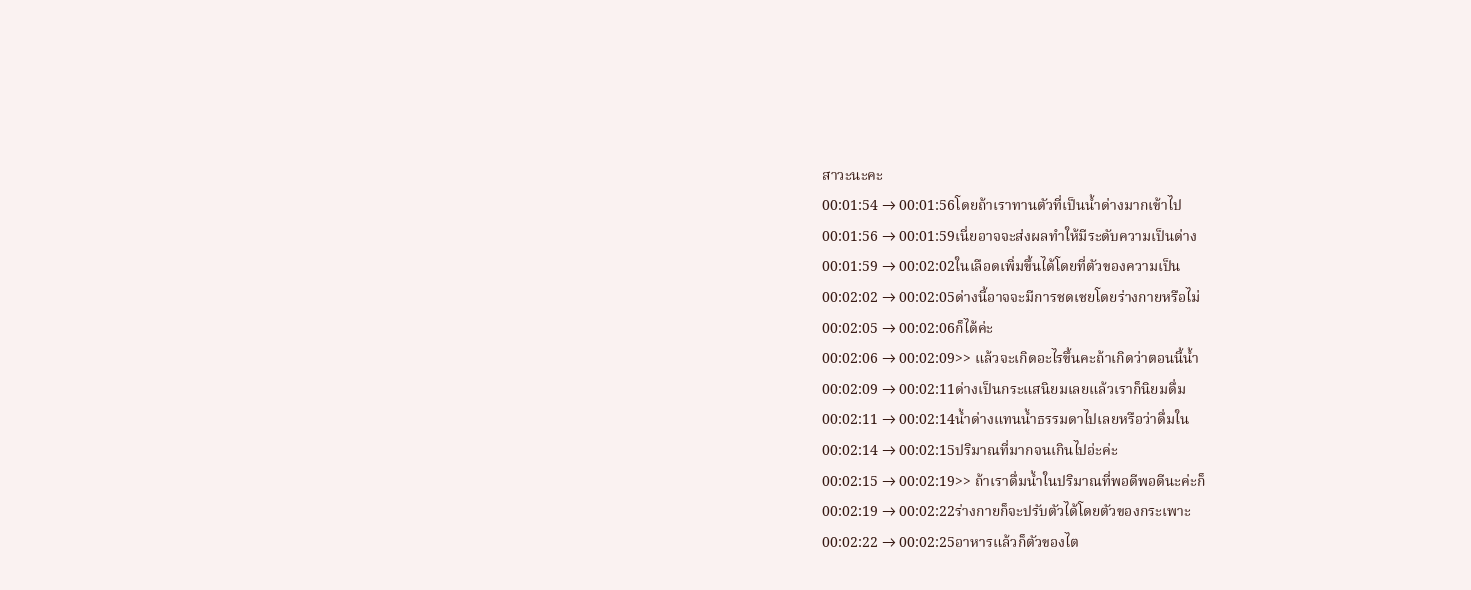สาวะนะคะ
00:01:54 → 00:01:56โดยถ้าเราทานตัวที่เป็นน้ำด่างมากเข้าไป
00:01:56 → 00:01:59เนี่ยอาจจะส่งผลทำให้มีระดับความเป็นด่าง
00:01:59 → 00:02:02ในเลือดเพิ่มขึ้นได้โดยที่ตัวของความเป็น
00:02:02 → 00:02:05ด่างนี้อาจจะมีการชดเชยโดยร่างกายหรือไม่
00:02:05 → 00:02:06ก็ได้ค่ะ
00:02:06 → 00:02:09>> แล้วจะเกิดอะไรขึ้นคะถ้าเกิดว่าตอนนี้น้ำ
00:02:09 → 00:02:11ด่างเป็นกระแสนิยมเลยแล้วเราก็นิยมดื่ม
00:02:11 → 00:02:14น้ำด่างแทนน้ำธรรมดาไปเลยหรือว่าดื่มใน
00:02:14 → 00:02:15ปริมาณที่มากจนเกินไปอ่ะค่ะ
00:02:15 → 00:02:19>> ถ้าเราดื่มน้ำในปริมาณที่พอดีพอดีนะค่ะก็
00:02:19 → 00:02:22ร่างกายก็จะปรับตัวได้โดยตัวของกระเพาะ
00:02:22 → 00:02:25อาหารแล้วก็ตัวของไต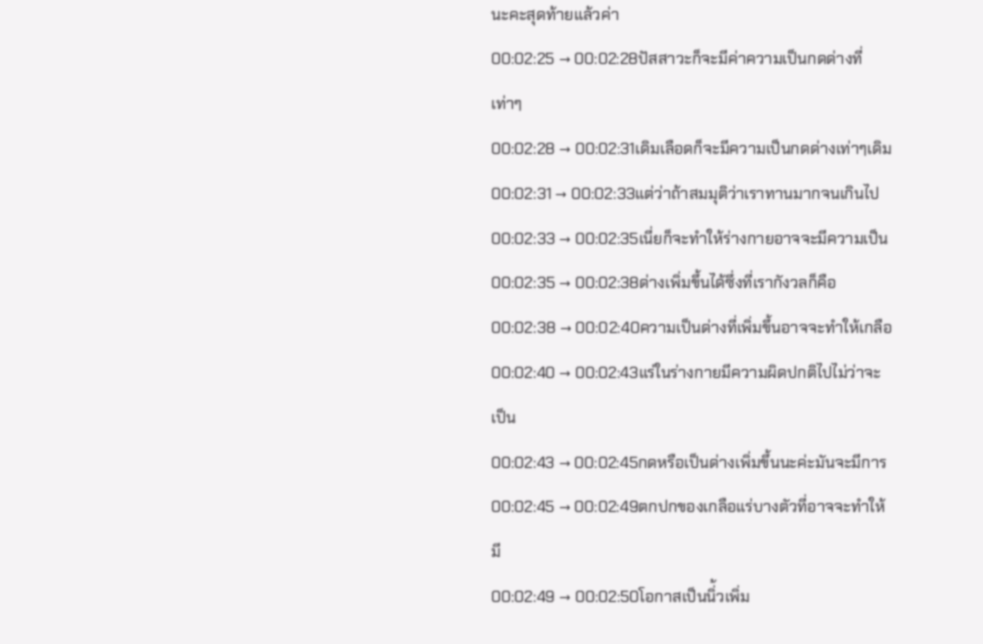นะคะสุดท้ายแล้วค่า
00:02:25 → 00:02:28ปัสสาวะก็จะมีค่าความเป็นกดด่างที่เท่าๆ
00:02:28 → 00:02:31เดิมเลือดก็จะมีความเป็นกดด่างเท่าๆเดิม
00:02:31 → 00:02:33แต่ว่าถ้าสมมุติว่าเราทานมากจนเกินไป
00:02:33 → 00:02:35เนี่ยก็จะทำให้ร่างกายอาจจะมีความเป็น
00:02:35 → 00:02:38ด่างเพิ่มขึ้นได้ซึ่งที่เรากังวลก็คือ
00:02:38 → 00:02:40ความเป็นด่างที่เพิ่มขึ้นอาจจะทำให้เกลือ
00:02:40 → 00:02:43แร่ในร่างกายมีความผิดปกติไปไม่ว่าจะเป็น
00:02:43 → 00:02:45กดหรือเป็นด่างเพิ่มขึ้นนะค่ะมันจะมีการ
00:02:45 → 00:02:49ตกปกของเกลือแร่บางตัวที่อาจจะทำให้มี
00:02:49 → 00:02:50โอกาสเป็นนิ่้วเพิ่ม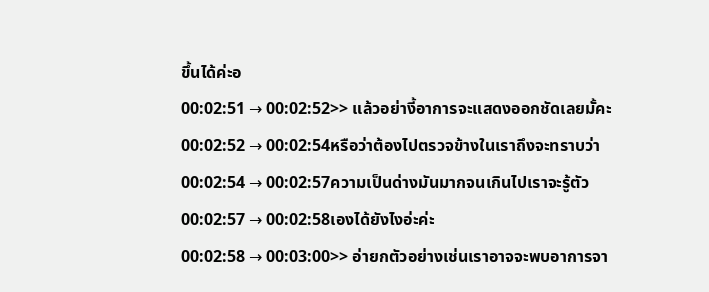ขึ้นได้ค่ะอ
00:02:51 → 00:02:52>> แล้วอย่างี้อาการจะแสดงออกชัดเลยมั้คะ
00:02:52 → 00:02:54หรือว่าต้องไปตรวจข้างในเราถึงจะทราบว่า
00:02:54 → 00:02:57ความเป็นด่างมันมากจนเกินไปเราจะรู้ตัว
00:02:57 → 00:02:58เองได้ยังไงอ่ะค่ะ
00:02:58 → 00:03:00>> อ่ายกตัวอย่างเช่นเราอาจจะพบอาการจา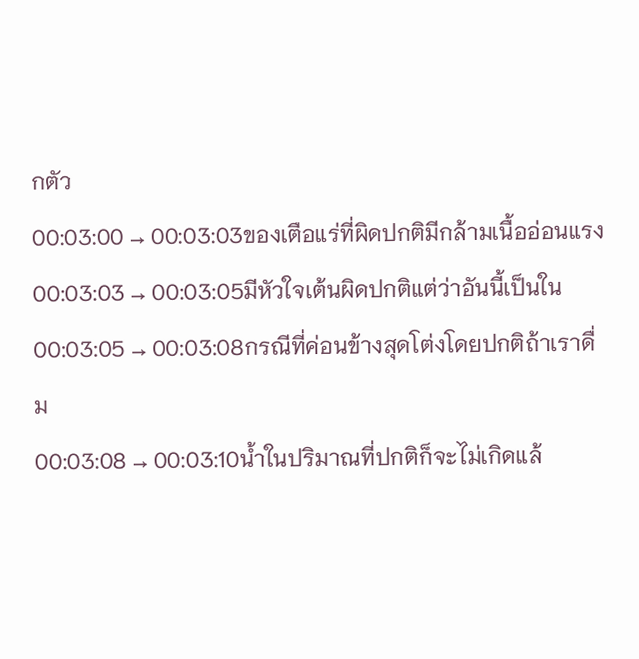กตัว
00:03:00 → 00:03:03ของเตือแร่ที่ผิดปกติมีกล้ามเนื้ออ่อนแรง
00:03:03 → 00:03:05มีหัวใจเต้นผิดปกติแต่ว่าอันนี้เป็นใน
00:03:05 → 00:03:08กรณีที่ค่อนข้างสุดโต่งโดยปกติถ้าเราดื่ม
00:03:08 → 00:03:10น้ำในปริมาณที่ปกติก็จะไม่เกิดแล้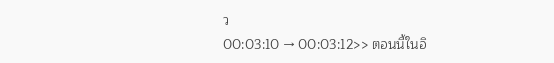ว
00:03:10 → 00:03:12>> ตอนนี้ในอิ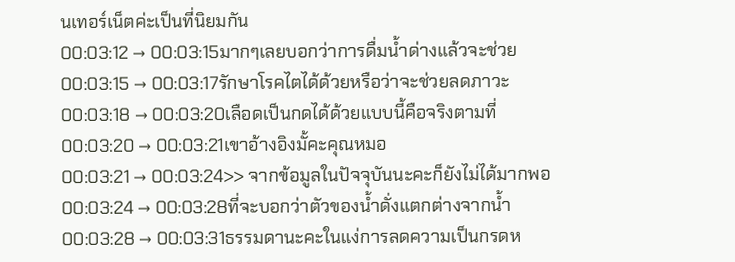นเทอร์เน็ตค่ะเป็นที่นิยมกัน
00:03:12 → 00:03:15มากๆเลยบอกว่าการดื่มน้ำด่างแล้วจะช่วย
00:03:15 → 00:03:17รักษาโรคไตได้ด้วยหรือว่าจะช่วยลดภาวะ
00:03:18 → 00:03:20เลือดเป็นกดได้ด้วยแบบนี้คือจริงตามที่
00:03:20 → 00:03:21เขาอ้างอิงมั้คะคุณหมอ
00:03:21 → 00:03:24>> จากข้อมูลในปัจจุบันนะคะก็ยังไม่ได้มากพอ
00:03:24 → 00:03:28ที่จะบอกว่าตัวของน้ำดั่งแตกต่างจากน้ำ
00:03:28 → 00:03:31ธรรมดานะคะในแง่การลดความเป็นกรดห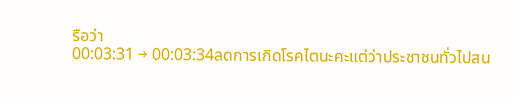รือว่า
00:03:31 → 00:03:34ลดการเกิดโรคไตนะคะแต่ว่าประชาชนทั่วไปสน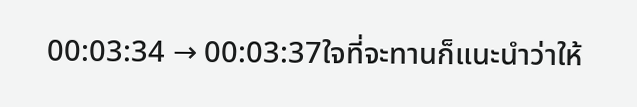00:03:34 → 00:03:37ใจที่จะทานก็แนะนำว่าให้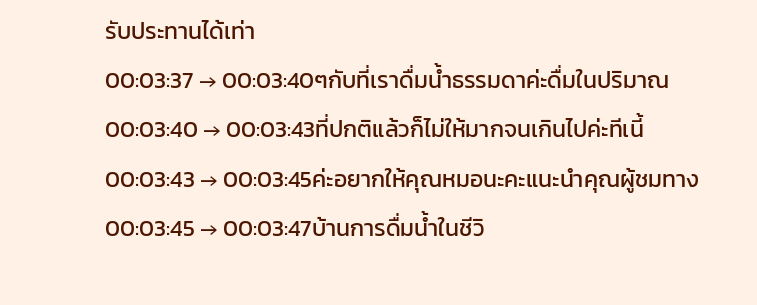รับประทานได้เท่า
00:03:37 → 00:03:40ๆกับที่เราดื่มน้ำธรรมดาค่ะดื่มในปริมาณ
00:03:40 → 00:03:43ที่ปกติแล้วก็ไม่ให้มากจนเกินไปค่ะทีเนี้
00:03:43 → 00:03:45ค่ะอยากให้คุณหมอนะคะแนะนำคุณผู้ชมทาง
00:03:45 → 00:03:47บ้านการดื่มน้ำในชีวิ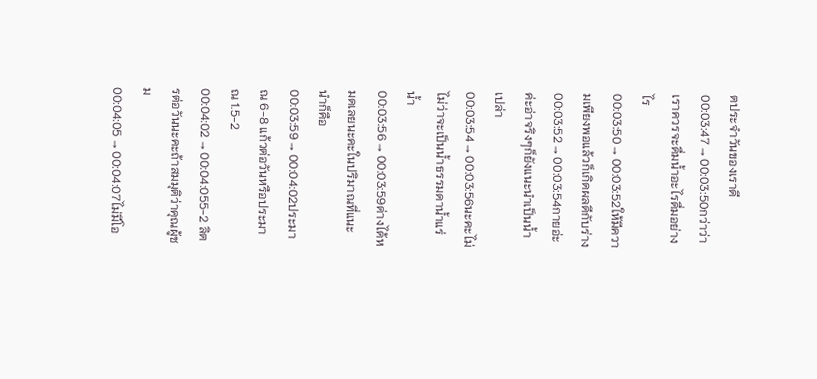ตประจำวันของเราดี
00:03:47 → 00:03:50กว่าว่าเราควรจะดื่มน้ำอะไรดื่มอย่างไร
00:03:50 → 00:03:52ให้มีความเพียงพอแล้วก็เกิดผลดีกับร่าง
00:03:52 → 00:03:54กายอ่ะค่ะอ่าจริงๆก็ยังแนะนำเป็นน้ำเปล่า
00:03:54 → 00:03:56นะคะไม่ไม่ว่าจะเป็นน้ำธรรมดาน้ำแร่น้ำ
00:03:56 → 00:03:59ด่างได้หมดเลยนะคะในปริมาณที่แนะนำก็คือ
00:03:59 → 00:04:02ประมาณ 6-8 แก้วต่อวันหรือประมาณ 1.5-2
00:04:02 → 00:04:055-2 ลิตรต่อวันนะคะถ้าสมมุติว่าคุณผู้ชม
00:04:05 → 00:04:07ไม่มีโอ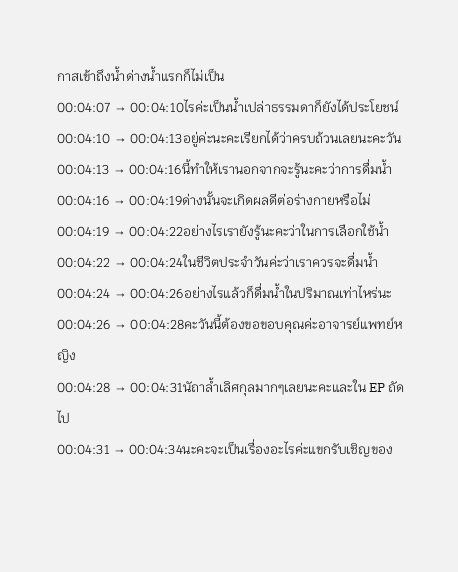กาสเข้าถึงน้ำด่างน้ำแรกก็ไม่เป็น
00:04:07 → 00:04:10ไรค่ะเป็นน้ำเปล่าธรรมดาก็ยังได้ประโยชน์
00:04:10 → 00:04:13อยู่ค่ะนะคะเรียกได้ว่าครบถ้วนเลยนะคะวัน
00:04:13 → 00:04:16นี้ทำให้เรานอกจากจะรู้นะคะว่าการดื่มน้ำ
00:04:16 → 00:04:19ด่างนั้นจะเกิดผลดีต่อร่างกายหรือไม่
00:04:19 → 00:04:22อย่างไรเรายังรู้นะคะว่าในการเลือกใช้น้ำ
00:04:22 → 00:04:24ในชีวิตประจำวันค่ะว่าเราควรจะดื่มน้ำ
00:04:24 → 00:04:26อย่างไรแล้วก็ดื่มน้ำในปริมาณเท่าไหร่นะ
00:04:26 → 00:04:28คะวันนี้ต้องขอขอบคุณค่ะอาจารย์แพทย์หญิง
00:04:28 → 00:04:31นัถาล้ำเลิศกุลมากๆเลยนะคะและใน EP ถัดไป
00:04:31 → 00:04:34นะคะจะเป็นเรื่องอะไรค่ะแขกรับเชิญของ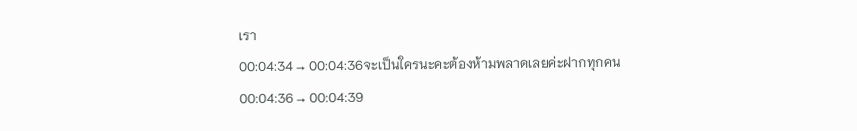เรา
00:04:34 → 00:04:36จะเป็นใครนะคะต้องห้ามพลาดเลยค่ะฝากทุกคน
00:04:36 → 00:04:39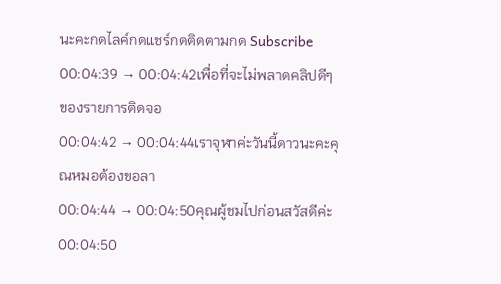นะคะกดไลค์กดแชร์กดติดตามกด Subscribe
00:04:39 → 00:04:42เพื่อที่จะไม่พลาดคลิปดีๆของรายการติดจอ
00:04:42 → 00:04:44เราจุฬาค่ะวันนี้ดาวนะคะคุณหมอต้องขอลา
00:04:44 → 00:04:50คุณผู้ชมไปก่อนสวัสดีค่ะ
00:04:50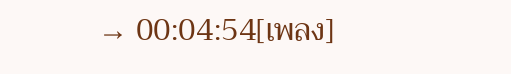→ 00:04:54[เพลง]